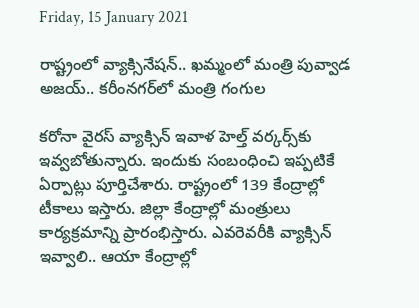Friday, 15 January 2021

రాష్ట్రంలో వ్యాక్సినేషన్.. ఖమ్మంలో మంత్రి పువ్వాడ అజయ్.. కరీంనగర్‌లో మంత్రి గంగుల

కరోనా వైరస్ వ్యాక్సిన్ ఇవాళ హెల్త్ వర్కర్స్‌కు ఇవ్వబోతున్నారు. ఇందుకు సంబంధించి ఇప్పటికే ఏర్పాట్లు పూర్తిచేశారు. రాష్ట్రంలో 139 కేంద్రాల్లో టీకాలు ఇస్తారు. జిల్లా కేంద్రాల్లో మంత్రులు కార్యక్రమాన్ని ప్రారంభిస్తారు. ఎవరెవరీకి వ్యాక్సిన్ ఇవ్వాలి.. ఆయా కేంద్రాల్లో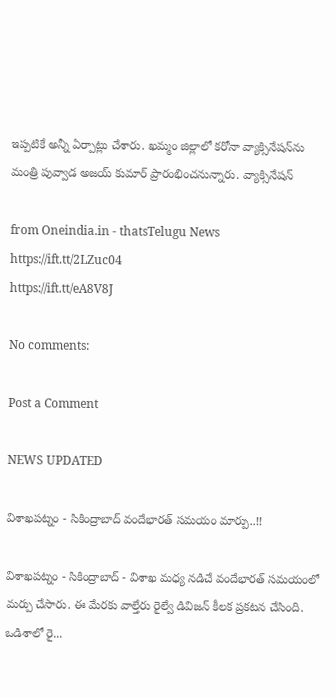ఇప్పటికే అన్నీ ఏర్పాట్లు చేశారు. ఖమ్మం జిల్లాలో కరోనా వ్యాక్సినేషన్‌ను మంత్రి పువ్వాడ అజయ్ కుమార్ ప్రారంభించనున్నారు. వ్యాక్సినేషన్‌

from Oneindia.in - thatsTelugu News https://ift.tt/2LZuc04
https://ift.tt/eA8V8J

No comments:

Post a Comment

NEWS UPDATED

విశాఖపట్నం - సికింద్రాబాద్ వందేభారత్ సమయం మార్పు..!!

విశాఖపట్నం - సికింద్రాబాద్ - విశాఖ మధ్య నడిచే వందేభారత్ సమయంలో మర్పు చేసారు. ఈ మేరకు వాల్తేరు రైల్వే డివిజన్ కీలక ప్రకటన చేసింది. ఒడిశాలో రై...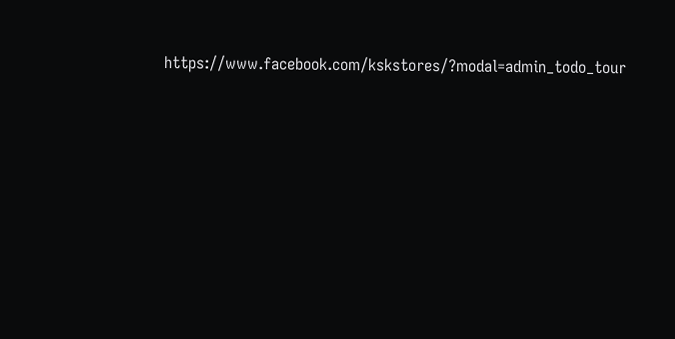https://www.facebook.com/kskstores/?modal=admin_todo_tour